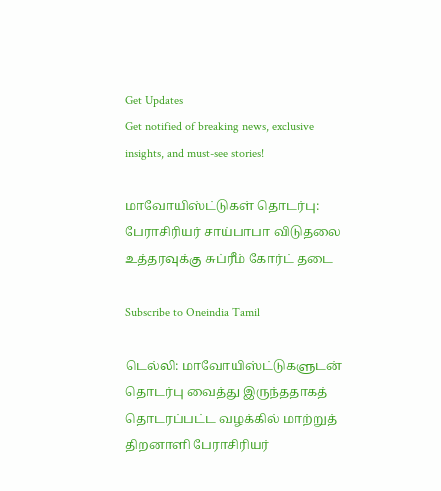Get Updates
Get notified of breaking news, exclusive insights, and must-see stories!

மாவோயிஸ்ட்டுகள் தொடர்பு: பேராசிரியர் சாய்பாபா விடுதலை உத்தரவுக்கு சுப்ரீம் கோர்ட் தடை

Subscribe to Oneindia Tamil

டெல்லி: மாவோயிஸ்ட்டுகளுடன் தொடர்பு வைத்து இருந்ததாகத் தொடரப்பட்ட வழக்கில் மாற்றுத் திறனாளி பேராசிரியர்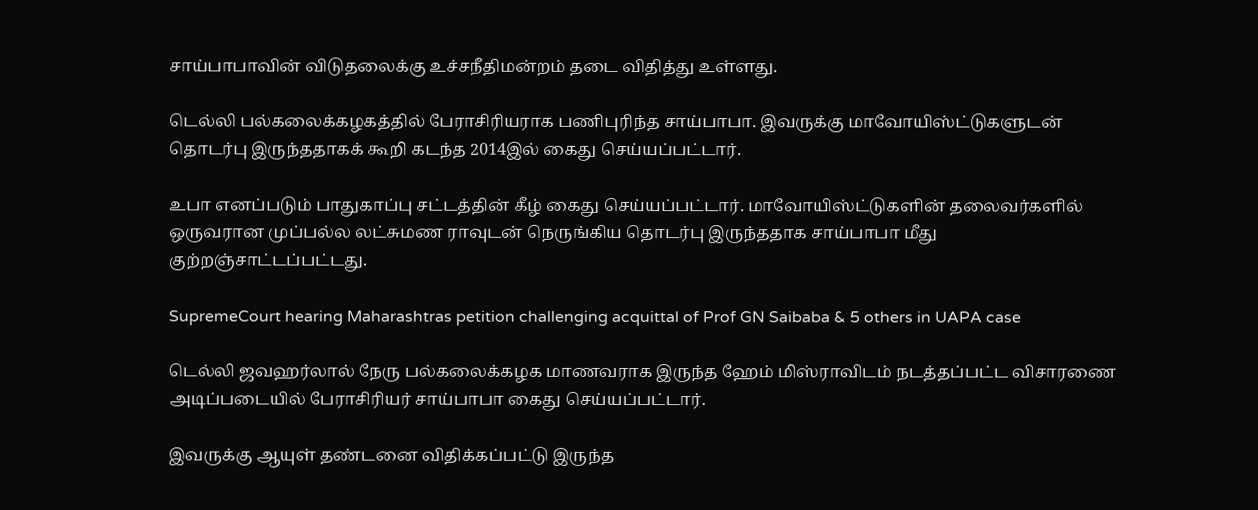சாய்பாபாவின் விடுதலைக்கு உச்சநீதிமன்றம் தடை விதித்து உள்ளது.

டெல்லி பல்கலைக்கழகத்தில் பேராசிரியராக பணிபுரிந்த சாய்பாபா. இவருக்கு மாவோயிஸ்ட்டுகளுடன் தொடர்பு இருந்ததாகக் கூறி கடந்த 2014இல் கைது செய்யப்பட்டார்.

உபா எனப்படும் பாதுகாப்பு சட்டத்தின் கீழ் கைது செய்யப்பட்டார். மாவோயிஸ்ட்டுகளின் தலைவர்களில் ஒருவரான முப்பல்ல லட்சுமண ராவுடன் நெருங்கிய தொடர்பு இருந்ததாக சாய்பாபா மீது குற்றஞ்சாட்டப்பட்டது.

SupremeCourt hearing Maharashtras petition challenging acquittal of Prof GN Saibaba & 5 others in UAPA case

டெல்லி ஜவஹர்லால் நேரு பல்கலைக்கழக மாணவராக இருந்த ஹேம் மிஸ்ராவிடம் நடத்தப்பட்ட விசாரணை அடிப்படையில் பேராசிரியர் சாய்பாபா கைது செய்யப்பட்டார்.

இவருக்கு ஆயுள் தண்டனை விதிக்கப்பட்டு இருந்த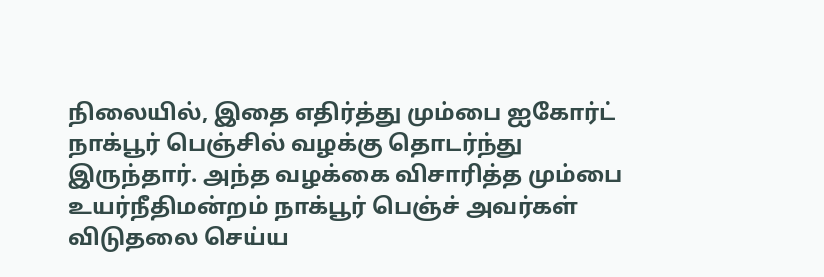நிலையில், இதை எதிர்த்து மும்பை ஐகோர்ட் நாக்பூர் பெஞ்சில் வழக்கு தொடர்ந்து இருந்தார். அந்த வழக்கை விசாரித்த மும்பை உயர்நீதிமன்றம் நாக்பூர் பெஞ்ச் அவர்கள் விடுதலை செய்ய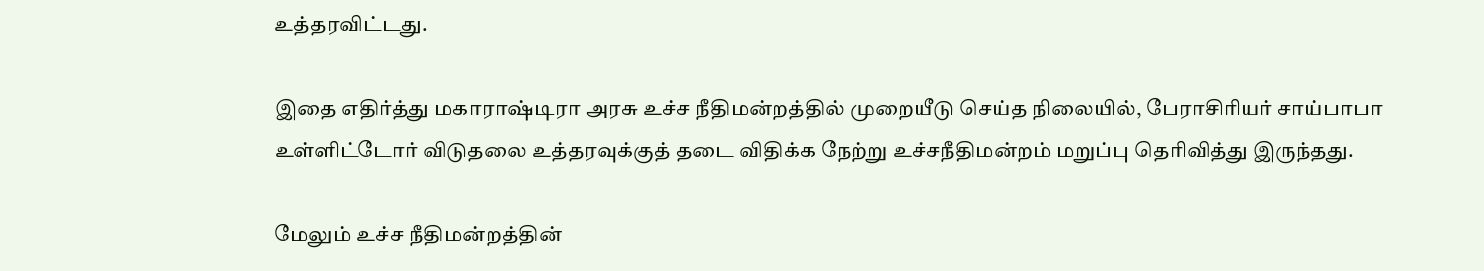உத்தரவிட்டது.

இதை எதிர்த்து மகாராஷ்டிரா அரசு உச்ச நீதிமன்றத்தில் முறையீடு செய்த நிலையில், பேராசிரியர் சாய்பாபா உள்ளிட்டோர் விடுதலை உத்தரவுக்குத் தடை விதிக்க நேற்று உச்சநீதிமன்றம் மறுப்பு தெரிவித்து இருந்தது.

மேலும் உச்ச நீதிமன்றத்தின்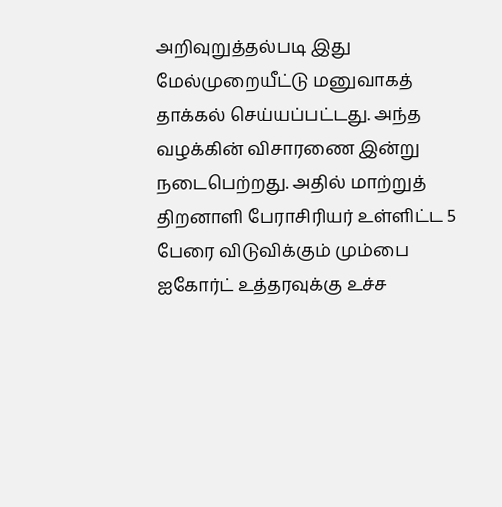அறிவுறுத்தல்படி இது மேல்முறையீட்டு மனுவாகத் தாக்கல் செய்யப்பட்டது. அந்த வழக்கின் விசாரணை இன்று நடைபெற்றது. அதில் மாற்றுத் திறனாளி பேராசிரியர் உள்ளிட்ட 5 பேரை விடுவிக்கும் மும்பை ஐகோர்ட் உத்தரவுக்கு உச்ச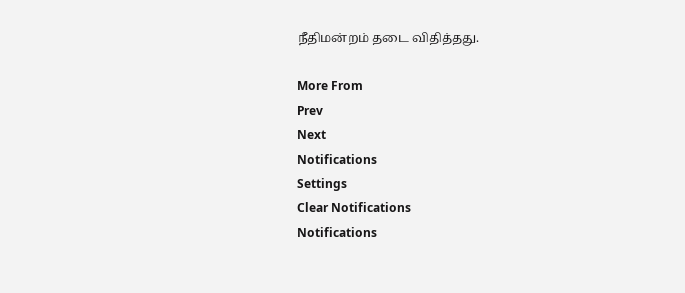நீதிமன்றம் தடை விதித்தது.

More From
Prev
Next
Notifications
Settings
Clear Notifications
Notifications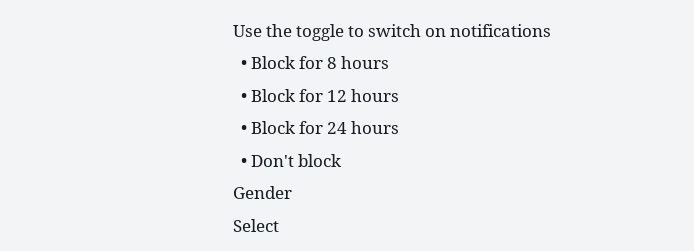Use the toggle to switch on notifications
  • Block for 8 hours
  • Block for 12 hours
  • Block for 24 hours
  • Don't block
Gender
Select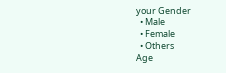your Gender
  • Male
  • Female
  • Others
Age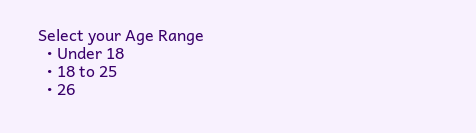Select your Age Range
  • Under 18
  • 18 to 25
  • 26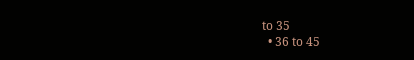to 35
  • 36 to 45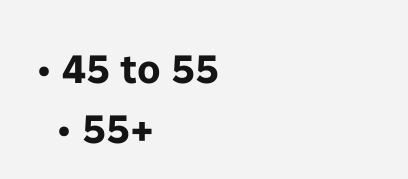• 45 to 55
  • 55+